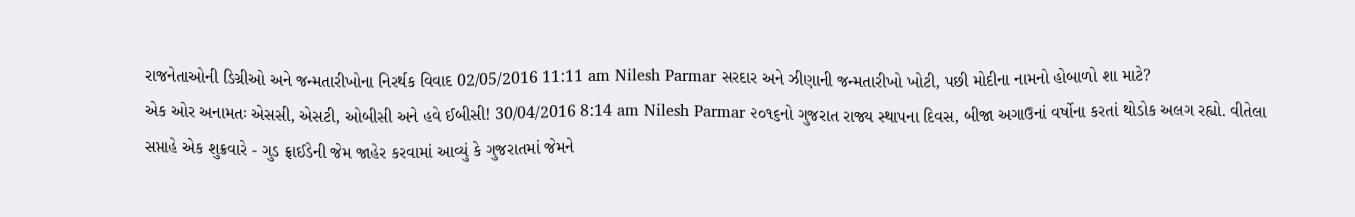રાજનેતાઓની ડિગ્રીઓ અને જન્મતારીખોના નિરર્થક વિવાદ 02/05/2016 11:11 am Nilesh Parmar સરદાર અને ઝીણાની જન્મતારીખો ખોટી, પછી મોદીના નામનો હોબાળો શા માટે?
એક ઓર અનામતઃ એસસી, એસટી, ઓબીસી અને હવે ઈબીસી! 30/04/2016 8:14 am Nilesh Parmar ૨૦૧૬નો ગુજરાત રાજ્ય સ્થાપના દિવસ, બીજા અગાઉનાં વર્ષોના કરતાં થોડોક અલગ રહ્યો. વીતેલા સપ્તાહે એક શુક્રવારે - ગુડ ફ્રાઈડેની જેમ જાહેર કરવામાં આવ્યું કે ગુજરાતમાં જેમને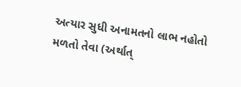અત્યાર સુધી અનામતનો લાભ નહોતો મળતો તેવા (અર્થાત્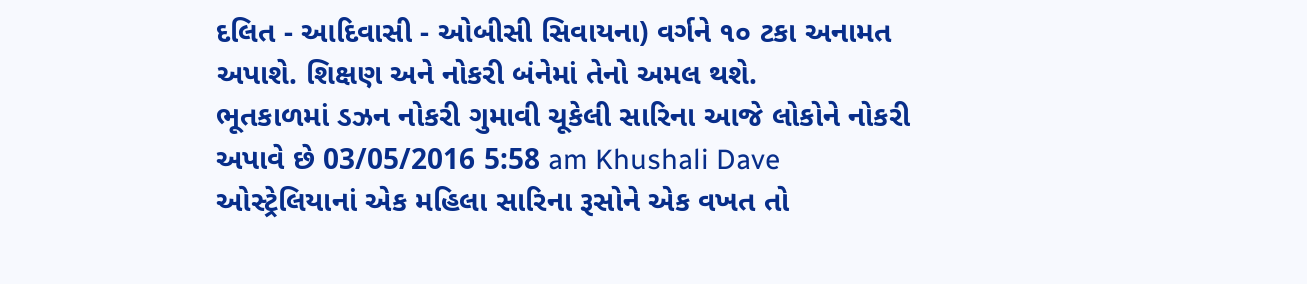દલિત - આદિવાસી - ઓબીસી સિવાયના) વર્ગને ૧૦ ટકા અનામત અપાશે. શિક્ષણ અને નોકરી બંનેમાં તેનો અમલ થશે.
ભૂતકાળમાં ડઝન નોકરી ગુમાવી ચૂકેલી સારિના આજે લોકોને નોકરી અપાવે છે 03/05/2016 5:58 am Khushali Dave ઓસ્ટ્રેલિયાનાં એક મહિલા સારિના રૂસોને એક વખત તો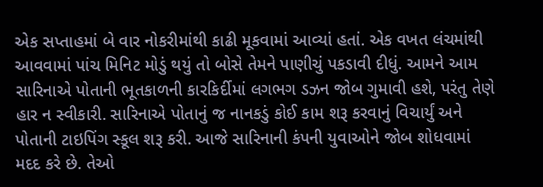એક સપ્તાહમાં બે વાર નોકરીમાંથી કાઢી મૂકવામાં આવ્યાં હતાં. એક વખત લંચમાંથી આવવામાં પાંચ મિનિટ મોડું થયું તો બોસે તેમને પાણીચું પકડાવી દીધું. આમને આમ સારિનાએ પોતાની ભૂતકાળની કારકિર્દીમાં લગભગ ડઝન જોબ ગુમાવી હશે, પરંતુ તેણે હાર ન સ્વીકારી. સારિનાએ પોતાનું જ નાનકડું કોઈ કામ શરૂ કરવાનું વિચાર્યું અને પોતાની ટાઇપિંગ સ્કૂલ શરૂ કરી. આજે સારિનાની કંપની યુવાઓને જોબ શોધવામાં મદદ કરે છે. તેઓ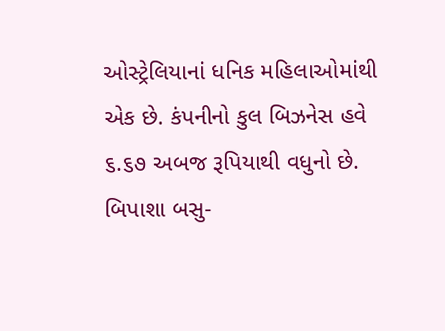ઓસ્ટ્રેલિયાનાં ધનિક મહિલાઓમાંથી એક છે. કંપનીનો કુલ બિઝનેસ હવે ૬.૬૭ અબજ રૂપિયાથી વધુનો છે.
બિપાશા બસુ-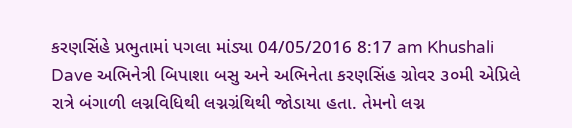કરણસિંહે પ્રભુતામાં પગલા માંડ્યા 04/05/2016 8:17 am Khushali Dave અભિનેત્રી બિપાશા બસુ અને અભિનેતા કરણસિંહ ગ્રોવર ૩૦મી એપ્રિલે રાત્રે બંગાળી લગ્નવિધિથી લગ્નગ્રંથિથી જોડાયા હતા. તેમનો લગ્ન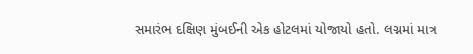સમારંભ દક્ષિણ મુંબઈની એક હોટલમાં યોજાયો હતો. લગ્નમાં માત્ર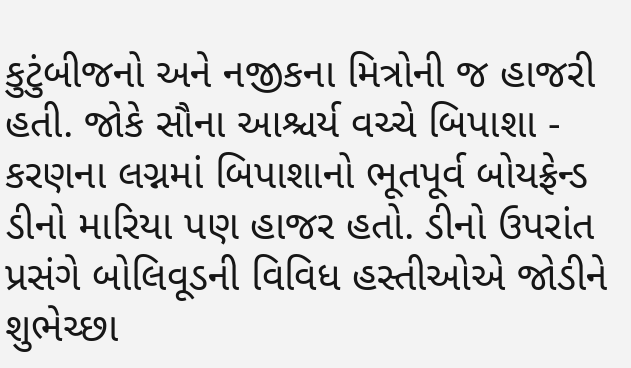કુટુંબીજનો અને નજીકના મિત્રોની જ હાજરી હતી. જોકે સૌના આશ્ચર્ય વચ્ચે બિપાશા - કરણના લગ્નમાં બિપાશાનો ભૂતપૂર્વ બોયફ્રેન્ડ ડીનો મારિયા પણ હાજર હતો. ડીનો ઉપરાંત પ્રસંગે બોલિવૂડની વિવિધ હસ્તીઓએ જોડીને શુભેચ્છા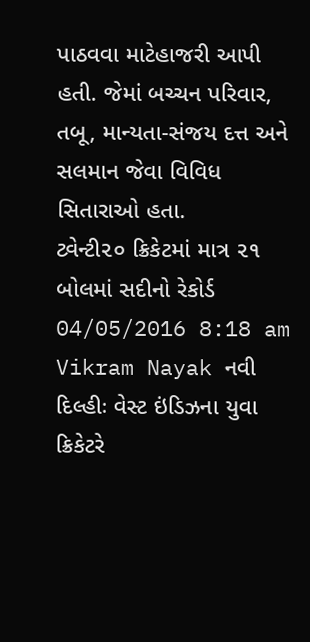પાઠવવા માટેહાજરી આપી હતી. જેમાં બચ્ચન પરિવાર, તબૂ, માન્યતા-સંજય દત્ત અને સલમાન જેવા વિવિધ સિતારાઓ હતા.
ટ્વેન્ટી૨૦ ક્રિકેટમાં માત્ર ૨૧ બોલમાં સદીનો રેકોર્ડ 04/05/2016 8:18 am Vikram Nayak નવી દિલ્હીઃ વેસ્ટ ઇંડિઝના યુવા ક્રિકેટરે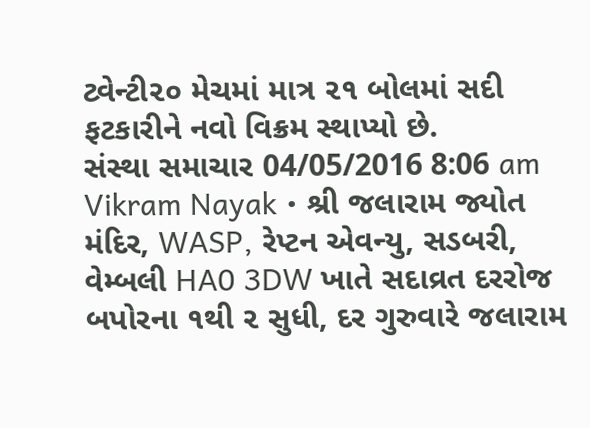ટ્વેન્ટી૨૦ મેચમાં માત્ર ૨૧ બોલમાં સદી ફટકારીને નવો વિક્રમ સ્થાપ્યો છે.
સંસ્થા સમાચાર 04/05/2016 8:06 am Vikram Nayak • શ્રી જલારામ જ્યોત મંદિર, WASP, રેપ્ટન એવન્યુ, સડબરી, વેમ્બલી HA0 3DW ખાતે સદાવ્રત દરરોજ બપોરના ૧થી ૨ સુધી, દર ગુરુવારે જલારામ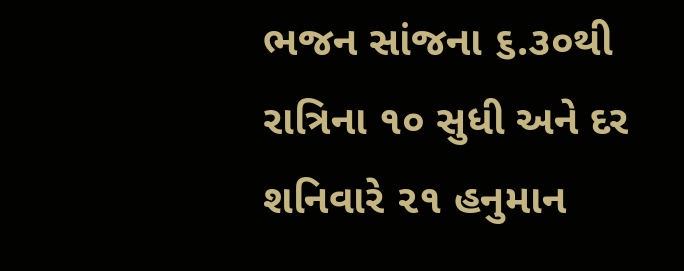ભજન સાંજના ૬.૩૦થી રાત્રિના ૧૦ સુધી અને દર શનિવારે ૨૧ હનુમાન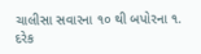ચાલીસા સવારના ૧૦ થી બપોરના ૧. દરેક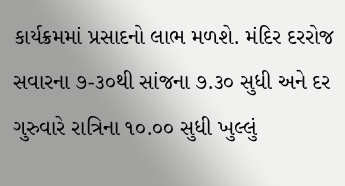કાર્યક્રમમાં પ્રસાદનો લાભ મળશે. મંદિર દરરોજ સવારના ૭-૩૦થી સાંજના ૭.૩૦ સુધી અને દર ગુરુવારે રાત્રિના ૧૦.૦૦ સુધી ખુલ્લું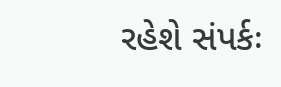રહેશે સંપર્કઃ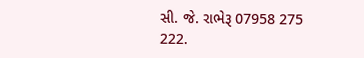સી. જે. રાભેરૂ 07958 275 222.